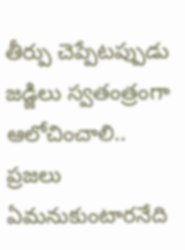తీర్పు చెప్పేటప్పుడు జడ్జిలు స్వతంత్రంగా ఆలోచించాలి.. ప్రజలు ఏమనుకుంటారనేది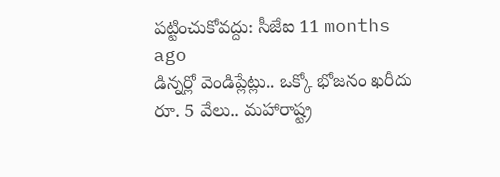పట్టించుకోవద్దు: సీజేఐ 11 months ago
డిన్నర్లో వెండిప్లేట్లు.. ఒక్కో భోజనం ఖరీదు రూ. 5 వేలు.. మహారాష్ట్ర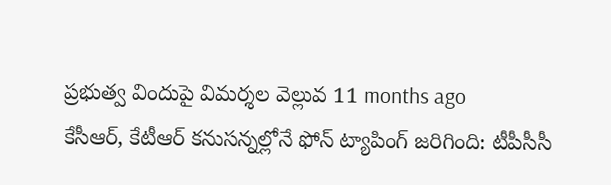ప్రభుత్వ విందుపై విమర్శల వెల్లువ 11 months ago
కేసీఆర్, కేటీఆర్ కనుసన్నల్లోనే ఫోన్ ట్యాపింగ్ జరిగింది: టీపీసీసీ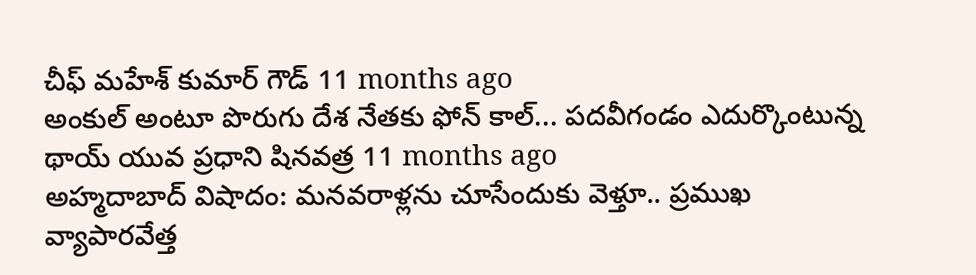చీఫ్ మహేశ్ కుమార్ గౌడ్ 11 months ago
అంకుల్ అంటూ పొరుగు దేశ నేతకు ఫోన్ కాల్... పదవీగండం ఎదుర్కొంటున్న థాయ్ యువ ప్రధాని షినవత్ర 11 months ago
అహ్మదాబాద్ విషాదం: మనవరాళ్లను చూసేందుకు వెళ్తూ.. ప్రముఖ వ్యాపారవేత్త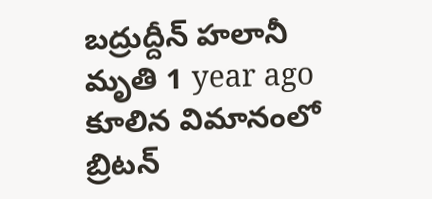బద్రుద్దీన్ హలానీ మృతి 1 year ago
కూలిన విమానంలో బ్రిటన్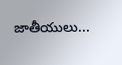జాతీయులు...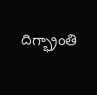దిగ్భ్రాంతి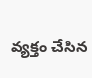వ్యక్తం చేసిన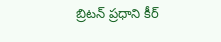బ్రిటన్ ప్రధాని కీర్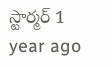స్టార్మర్ 1 year ago